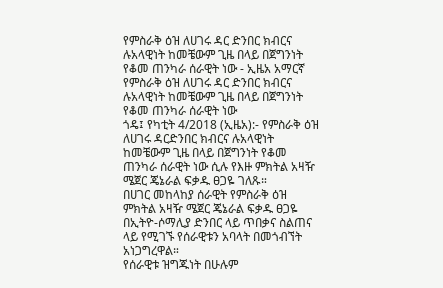የምስራቅ ዕዝ ለሀገሩ ዳር ድንበር ክብርና ሉአላዊነት ከመቼውም ጊዜ በላይ በጀግንነት የቆመ ጠንካራ ሰራዊት ነው - ኢዜአ አማርኛ
የምስራቅ ዕዝ ለሀገሩ ዳር ድንበር ክብርና ሉአላዊነት ከመቼውም ጊዜ በላይ በጀግንነት የቆመ ጠንካራ ሰራዊት ነው
ጎዴ፤ የካቲት 4/2018 (ኢዜአ):- የምስራቅ ዕዝ ለሀገሩ ዳርድንበር ክብርና ሉአላዊነት ከመቼውም ጊዜ በላይ በጀግንነት የቆመ ጠንካራ ሰራዊት ነው ሲሉ የእዙ ምክትል አዛዥ ሜጀር ጄኔራል ፍቃዱ ፀጋዬ ገለጹ።
በሀገር መከላከያ ሰራዊት የምስራቅ ዕዝ ምክትል አዛዥ ሜጀር ጄኔራል ፍቃዱ ፀጋዬ በኢትዮ-ሶማሊያ ድንበር ላይ ጥበቃና ስልጠና ላይ የሚገኙ የሰራዊቱን አባላት በመጎብኘት አነጋግረዋል።
የሰራዊቱ ዝግጁነት በሁሉም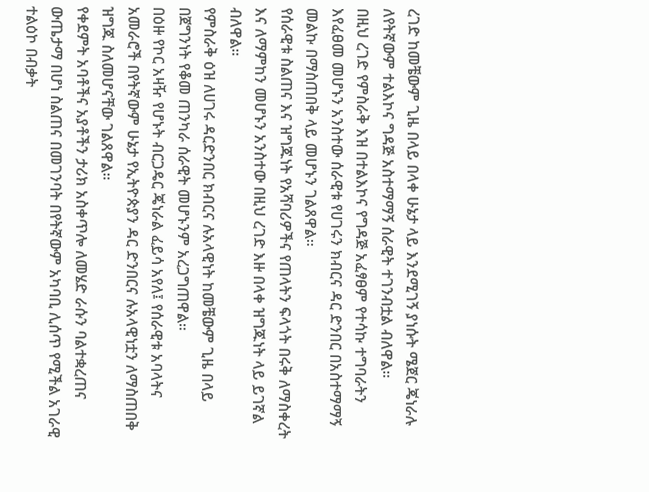ረገድ ከመቼውም ጊዜ በላይ በላቀ ሁኔታ ላይ እንደሚገኝ ያነሱት ሜጀር ጄነራሉ ለየትኛውም ተልእኮና ግዳጅ አስተማማኝ ሰራዊት ተገንብቷል ብለዋል።
በዚህ ረገድ የምስራቅ እዝ በተልእኮና የግዳጅ አፈፃፀም የተሳኩ ተግባራትን እየፈፀመ መሆኑን አንስተው ሰራዊቱ የሀገሩን ክብርና ዳር ድንበር በአስተማማኝ መልኩ በማስጠበቅ ላይ መሆኑን ገልጸዋል።
የሰራዊቱ ስልጠና እና ዝግጁነት የአሻባሪዎችና የጠላትን ፍላጎት በሩቅ ለማስቀረት እና ለማምከን መሆኑን አንስተው በዚህ ረገድ እዙ በላቀ ዝግጁነት ላይ ይገኛል ብለዋል።
የምስራቅ ዕዝ ለሀገሩ ዳርድንበር ክብርና ሉአላዊነት ከመቼውም ጊዜ በላይ በጀግንነት የቆመ ጠንካራ ሰራዊት መሆኑንም አረጋግጠዋል።
በዕዙ የኮር አዛዥ የሆኑት ብርጋዴር ጄነራል ፈይሳ አየለ፤ የሰራዊቱ አባላትና አመራሮች በየትኛውም ሁኔታ የኢትዮጵያን ዳር ድንበርና ሉአላዊነቷን ለማስጠበቅ ዝግጁ ስለመሆናቸው ገልጸዋል።
የቀደምት አባቶችና አያቶችን ታሪክ አስቀጥሎ ለመሄድ ራሱን ባልተቋረጠና ውጤታማ በሆነ ስልጠና በመገንባት በየትኛውም አካባቢ ሊሰጥ የሚችል አገራዊ ተልዕኮ በብቃት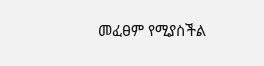መፈፀም የሚያስችል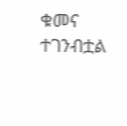ቁመና ተገንብቷል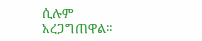ሲሉም አረጋግጠዋል።